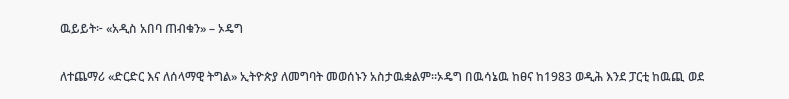ዉይይት፦ «አዲስ አበባ ጠብቁን» – ኦዴግ

ለተጨማሪ «ድርድር እና ለሰላማዊ ትግል» ኢትዮጵያ ለመግባት መወሰኑን አስታዉቋልም።ኦዴግ በዉሳኔዉ ከፀና ከ1983 ወዲሕ እንደ ፓርቲ ከዉጪ ወደ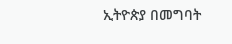ኢትዮጵያ በመግባት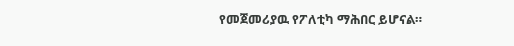የመጀመሪያዉ የፖለቲካ ማሕበር ይሆናል።